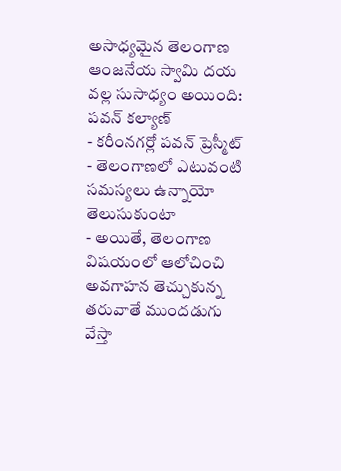అసాధ్యమైన తెలంగాణ ఆంజనేయ స్వామి దయ వల్ల సుసాధ్యం అయింది: పవన్ కల్యాణ్
- కరీంనగర్లో పవన్ ప్రెస్మీట్
- తెలంగాణలో ఎటువంటి సమస్యలు ఉన్నాయో తెలుసుకుంటా
- అయితే, తెలంగాణ విషయంలో ఆలోచించి అవగాహన తెచ్చుకున్న తరువాతే ముందడుగు వేస్తా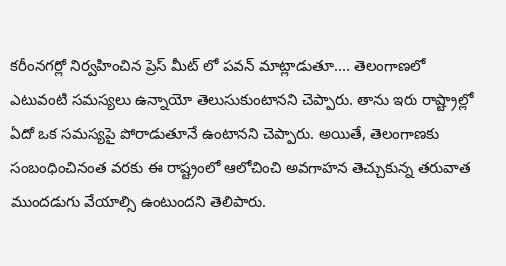కరీంనగర్లో నిర్వహించిన ప్రెస్ మీట్ లో పవన్ మాట్లాడుతూ.... తెలంగాణలో ఎటువంటి సమస్యలు ఉన్నాయో తెలుసుకుంటానని చెప్పారు. తాను ఇరు రాష్ట్రాల్లో ఏదో ఒక సమస్యపై పోరాడుతూనే ఉంటానని చెప్పారు. అయితే, తెలంగాణకు సంబంధించినంత వరకు ఈ రాష్ట్రంలో ఆలోచించి అవగాహన తెచ్చుకున్న తరువాత ముందడుగు వేయాల్సి ఉంటుందని తెలిపారు.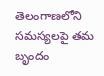తెలంగాణలోని సమస్యలపై తమ బృందం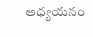అధ్యయనం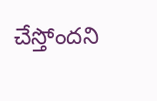చేస్తోందని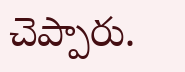చెప్పారు.